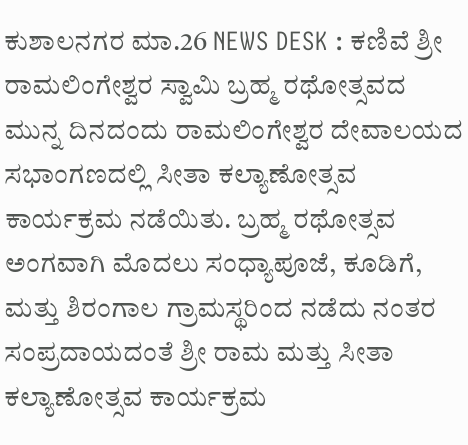ಕುಶಾಲನಗರ ಮಾ.26 NEWS DESK : ಕಣಿವೆ ಶ್ರೀ ರಾಮಲಿಂಗೇಶ್ವರ ಸ್ವಾಮಿ ಬ್ರಹ್ಮ ರಥೋತ್ಸವದ ಮುನ್ನ ದಿನದಂದು ರಾಮಲಿಂಗೇಶ್ವರ ದೇವಾಲಯದ ಸಭಾಂಗಣದಲ್ಲಿ ಸೀತಾ ಕಲ್ಯಾಣೋತ್ಸವ ಕಾರ್ಯಕ್ರಮ ನಡೆಯಿತು. ಬ್ರಹ್ಮ ರಥೋತ್ಸವ ಅಂಗವಾಗಿ ಮೊದಲು ಸಂಧ್ಯಾಪೂಜೆ, ಕೂಡಿಗೆ, ಮತ್ತು ಶಿರಂಗಾಲ ಗ್ರಾಮಸ್ಥರಿಂದ ನಡೆದು ನಂತರ ಸಂಪ್ರದಾಯದಂತೆ ಶ್ರೀ ರಾಮ ಮತ್ತು ಸೀತಾ ಕಲ್ಯಾಣೋತ್ಸವ ಕಾರ್ಯಕ್ರಮ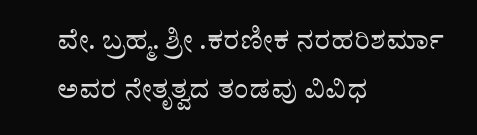ವೇ. ಬ್ರಹ್ಮ. ಶ್ರೀ .ಕರಣೀಕ ನರಹರಿಶರ್ಮಾ ಅವರ ನೇತೃತ್ವದ ತಂಡವು ವಿವಿಧ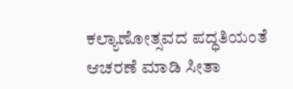ಕಲ್ಯಾಣೋತ್ಸವದ ಪದ್ಧತಿಯಂತೆ ಆಚರಣೆ ಮಾಡಿ ಸೀತಾ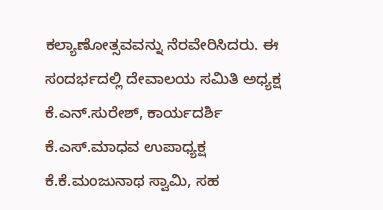ಕಲ್ಯಾಣೋತ್ಸವವನ್ನು ನೆರವೇರಿಸಿದರು. ಈ ಸಂದರ್ಭದಲ್ಲಿ ದೇವಾಲಯ ಸಮಿತಿ ಅಧ್ಯಕ್ಷ ಕೆ.ಎನ್.ಸುರೇಶ್, ಕಾರ್ಯದರ್ಶಿ ಕೆ.ಎಸ್.ಮಾಧವ ಉಪಾಧ್ಯಕ್ಷ ಕೆ.ಕೆ.ಮಂಜುನಾಥ ಸ್ವಾಮಿ, ಸಹ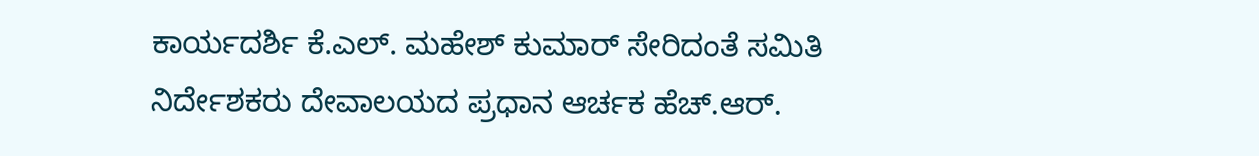ಕಾರ್ಯದರ್ಶಿ ಕೆ.ಎಲ್. ಮಹೇಶ್ ಕುಮಾರ್ ಸೇರಿದಂತೆ ಸಮಿತಿ ನಿರ್ದೇಶಕರು ದೇವಾಲಯದ ಪ್ರಧಾನ ಆರ್ಚಕ ಹೆಚ್.ಆರ್.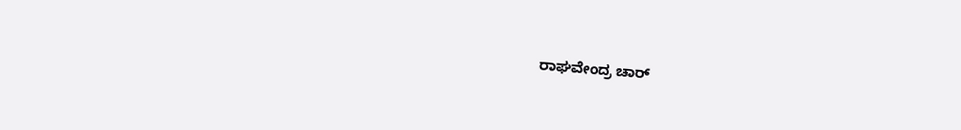ರಾಘವೇಂದ್ರ ಚಾರ್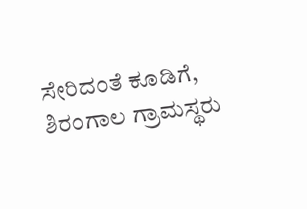ಸೇರಿದಂತೆ ಕೂಡಿಗೆ, ಶಿರಂಗಾಲ ಗ್ರಾಮಸ್ಥರು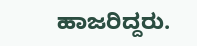ಹಾಜರಿದ್ದರು.